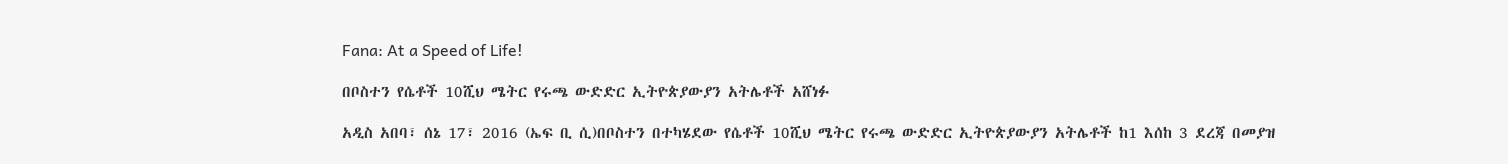Fana: At a Speed of Life!

በቦስተን የሴቶች 10ሺህ ሜትር የሩጫ ውድድር ኢትዮጵያውያን አትሌቶች አሸነፉ

አዲስ አበባ፣ ሰኔ 17፣ 2016 (ኤፍ ቢ ሲ)በቦስተን በተካሄደው የሴቶች 10ሺህ ሜትር የሩጫ ውድድር ኢትዮጵያውያን አትሌቶች ከ1 እሰከ 3 ደረጃ በመያዝ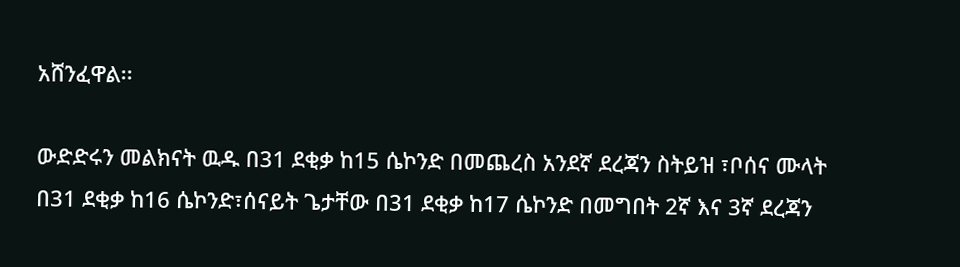አሸንፈዋል፡፡

ውድድሩን መልክናት ዉዱ በ31 ደቂቃ ከ15 ሴኮንድ በመጨረስ አንደኛ ደረጃን ስትይዝ ፣ቦሰና ሙላት በ31 ደቂቃ ከ16 ሴኮንድ፣ሰናይት ጌታቸው በ31 ደቂቃ ከ17 ሴኮንድ በመግበት 2ኛ እና 3ኛ ደረጃን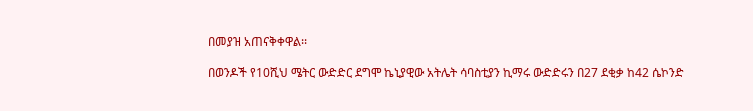በመያዝ አጠናቅቀዋል፡፡

በወንዶች የ10ሺህ ሜትር ውድድር ደግሞ ኬኒያዊው አትሌት ሳባስቲያን ኪማሩ ውድድሩን በ27 ደቂቃ ከ42 ሴኮንድ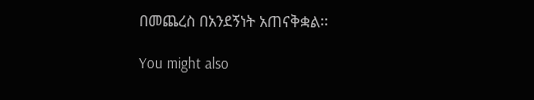በመጨረስ በአንደኝነት አጠናቅቋል፡፡

You might also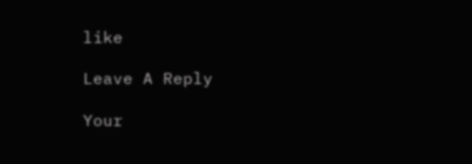like

Leave A Reply

Your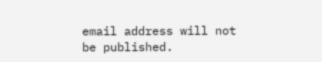email address will not be published.